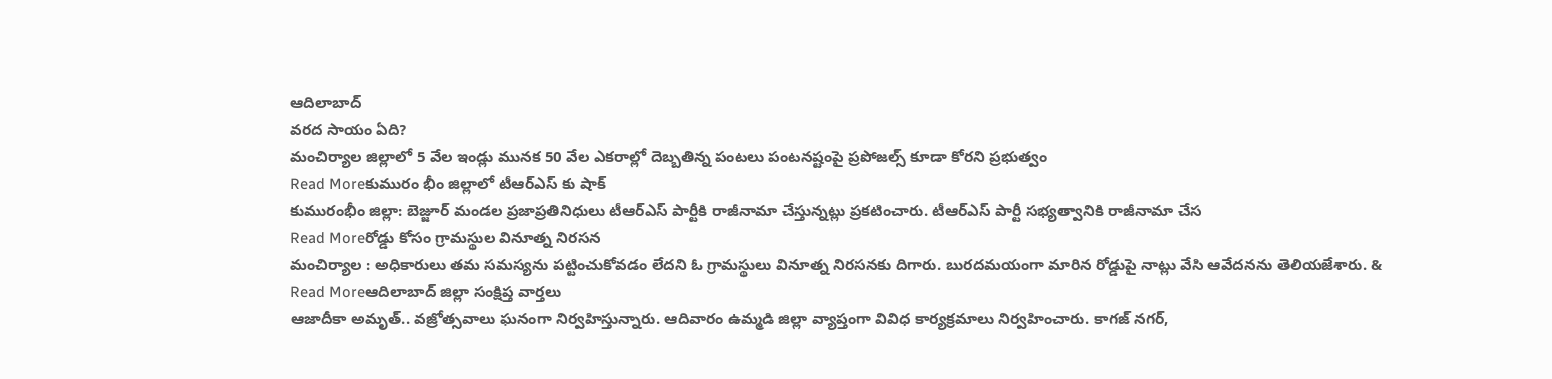ఆదిలాబాద్
వరద సాయం ఏది?
మంచిర్యాల జిల్లాలో 5 వేల ఇండ్లు మునక 50 వేల ఎకరాల్లో దెబ్బతిన్న పంటలు పంటనష్టంపై ప్రపోజల్స్ కూడా కోరని ప్రభుత్వం
Read Moreకుమురం భీం జిల్లాలో టీఆర్ఎస్ కు షాక్
కుమురంభీం జిల్లా: బెజ్జూర్ మండల ప్రజాప్రతినిధులు టీఆర్ఎస్ పార్టీకి రాజీనామా చేస్తున్నట్లు ప్రకటించారు. టీఆర్ఎస్ పార్టీ సభ్యత్వానికి రాజీనామా చేస
Read Moreరోడ్డు కోసం గ్రామస్థుల వినూత్న నిరసన
మంచిర్యాల : అధికారులు తమ సమస్యను పట్టించుకోవడం లేదని ఓ గ్రామస్థులు వినూత్న నిరసనకు దిగారు. బురదమయంగా మారిన రోడ్డుపై నాట్లు వేసి ఆవేదనను తెలియజేశారు. &
Read Moreఆదిలాబాద్ జిల్లా సంక్షిప్త వార్తలు
ఆజాదీకా అమృత్.. వజ్రోత్సవాలు ఘనంగా నిర్వహిస్తున్నారు. ఆదివారం ఉమ్మడి జిల్లా వ్యాప్తంగా వివిధ కార్యక్రమాలు నిర్వహించారు. కాగజ్ నగర్,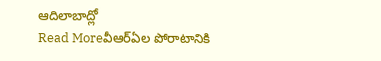ఆదిలాబాద్లో
Read Moreవీఆర్ఏల పోరాటానికి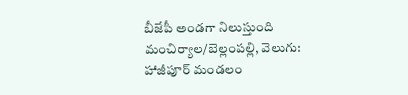బీజేపీ అండగా నిలుస్తుంది
మంచిర్యాల/బెల్లంపల్లి, వెలుగు: హాజీపూర్ మండలం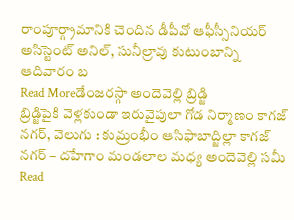రాంపూర్గ్రామానికి చెందిన డీపీవో ఆఫీస్సీనియర్ అసిస్టెంట్ అనిల్, సునీల్రావు కుటుంబాన్ని ఆదివారం బ
Read Moreడేంజరస్గా అందెవెల్లి బ్రిడ్జి
బ్రిడ్జిపైకి వెళ్లకుండా ఇరువైపులా గోడ నిర్మాణం కాగజ్ నగర్, వెలుగు : కుమ్రంభీం ఆసిఫాబాద్జిల్లా కాగజ్ నగర్ – దహేగాం మండలాల మధ్య అందెవెల్లి సమీ
Read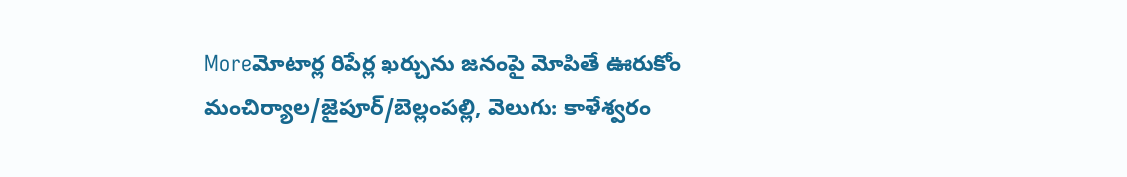Moreమోటార్ల రిపేర్ల ఖర్చును జనంపై మోపితే ఊరుకోం
మంచిర్యాల/జైపూర్/బెల్లంపల్లి, వెలుగు: కాళేశ్వరం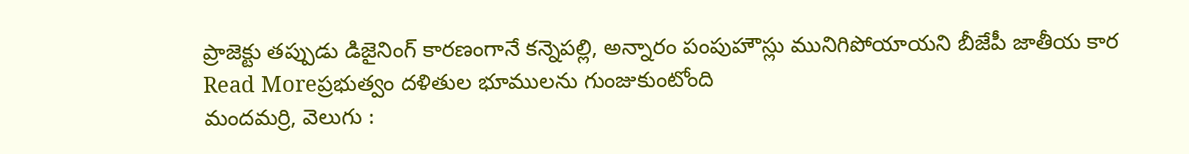ప్రాజెక్టు తప్పుడు డిజైనింగ్ కారణంగానే కన్నెపల్లి, అన్నారం పంపుహౌస్లు మునిగిపోయాయని బీజేపీ జాతీయ కార
Read Moreప్రభుత్వం దళితుల భూములను గుంజుకుంటోంది
మందమర్రి, వెలుగు :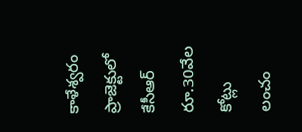కాళేశ్వరం ప్రాజెక్టులో కేసీఆర్ రూ.30వేల కోట్లు లంచం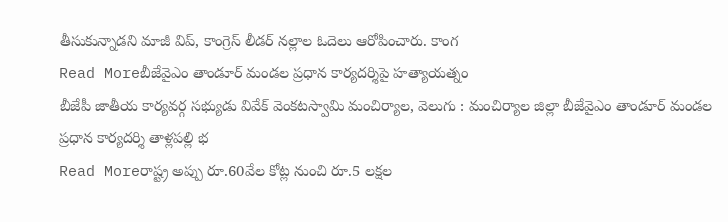తీసుకున్నాడని మాజీ విప్, కాంగ్రెస్ లీడర్ నల్లాల ఓదెలు ఆరోపించారు. కాంగ
Read Moreబీజేవైఎం తాండూర్ మండల ప్రధాన కార్యదర్శిపై హత్యాయత్నం
బీజేపీ జాతీయ కార్యవర్గ సభ్యుడు వివేక్ వెంకటస్వామి మంచిర్యాల, వెలుగు : మంచిర్యాల జిల్లా బీజేవైఎం తాండూర్ మండల ప్రధాన కార్యదర్శి తాళ్లపల్లి భ
Read Moreరాష్ట్ర అప్పు రూ.60వేల కోట్ల నుంచి రూ.5 లక్షల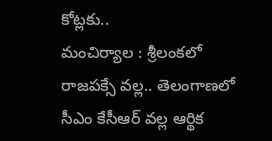కోట్లకు..
మంచిర్యాల : శ్రీలంకలో రాజపక్సే వల్ల.. తెలంగాణలో సీఎం కేసీఆర్ వల్ల ఆర్థిక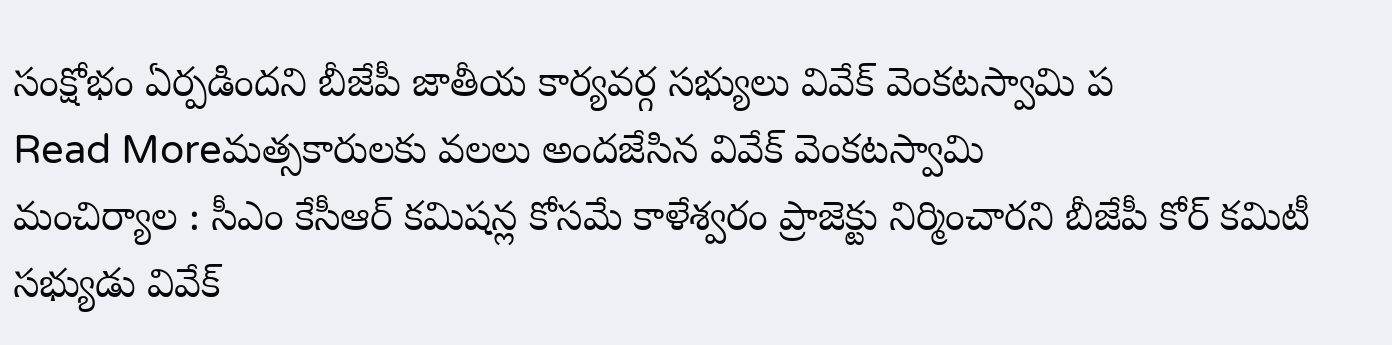సంక్షోభం ఏర్పడిందని బీజేపీ జాతీయ కార్యవర్గ సభ్యులు వివేక్ వెంకటస్వామి ప
Read Moreమత్సకారులకు వలలు అందజేసిన వివేక్ వెంకటస్వామి
మంచిర్యాల : సీఎం కేసీఆర్ కమిషన్ల కోసమే కాళేశ్వరం ప్రాజెక్టు నిర్మించారని బీజేపీ కోర్ కమిటీ సభ్యుడు వివేక్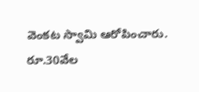వెంకట స్వామి ఆరోపించారు. రూ.30వేల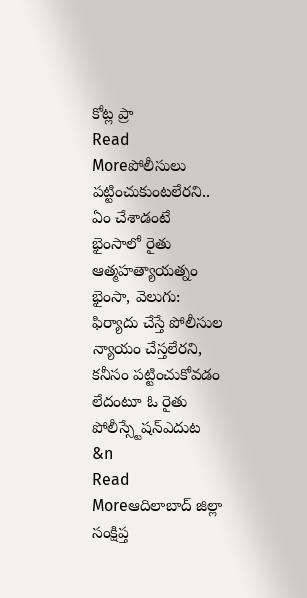కోట్ల ప్రా
Read Moreపోలీసులు పట్టించుకుంటలేరని.. ఏం చేశాడంటే
భైంసాలో రైతు ఆత్మహత్యాయత్నం భైంసా, వెలుగు: ఫిర్యాదు చేస్తే పోలీసుల న్యాయం చేస్తలేరని, కనీసం పట్టించుకోవడం లేదంటూ ఓ రైతు పోలీస్స్టేషన్ఎదుట &n
Read Moreఆదిలాబాద్ జిల్లా సంక్షిప్త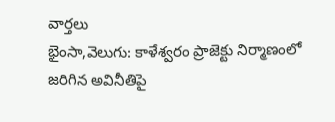వార్తలు
భైంసా,వెలుగు: కాళేశ్వరం ప్రాజెక్టు నిర్మాణంలో జరిగిన అవినీతిపై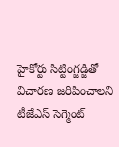హైకోర్టు సిట్టింగ్జడ్జితో విచారణ జరిపించాలని టీజేఎస్ సెగ్మెంట్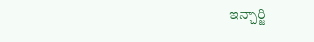ఇన్చార్జి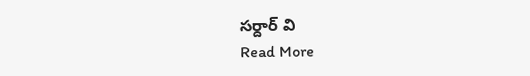సర్దార్ వి
Read More